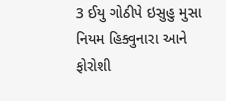3 ઈયુ ગોઠીપે ઇસુહુ મુસા નિયમ હિક્વુનારા આને ફોરોશી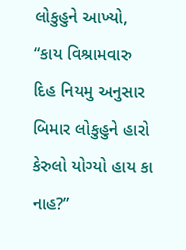લોકુહુને આખ્યો, “કાય વિશ્રામવારુ દિહ નિયમુ અનુસાર બિમાર લોકુહુને હારો કેરુલો યોગ્યો હાય કા નાહ?”